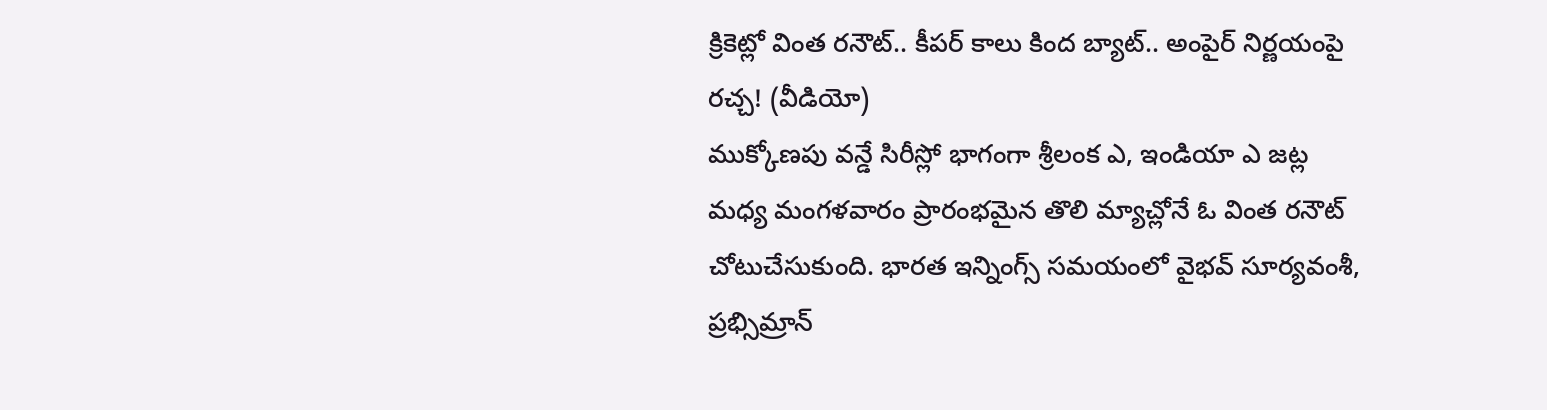క్రికెట్లో వింత రనౌట్.. కీపర్ కాలు కింద బ్యాట్.. అంపైర్ నిర్ణయంపై రచ్చ! (వీడియో)
ముక్కోణపు వన్డే సిరీస్లో భాగంగా శ్రీలంక ఎ, ఇండియా ఎ జట్ల మధ్య మంగళవారం ప్రారంభమైన తొలి మ్యాచ్లోనే ఓ వింత రనౌట్ చోటుచేసుకుంది. భారత ఇన్నింగ్స్ సమయంలో వైభవ్ సూర్యవంశీ, ప్రభ్సిమ్రాన్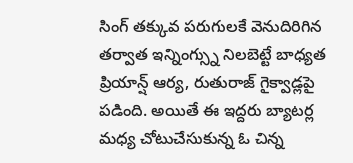సింగ్ తక్కువ పరుగులకే వెనుదిరిగిన తర్వాత ఇన్నింగ్స్ను నిలబెట్టే బాధ్యత ప్రియాన్ష్ ఆర్య, రుతురాజ్ గైక్వాడ్లపై పడింది. అయితే ఈ ఇద్దరు బ్యాటర్ల మధ్య చోటుచేసుకున్న ఓ చిన్న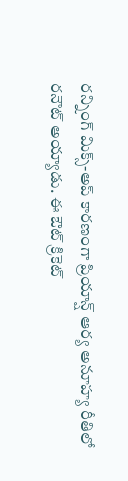రన్నింగ్ మిక్స్-అప్ కారణంగా ప్రియాన్ష్ ఆర్య అనూహ్య రీతిలో రనౌట్ అయ్యాడు. ఈ ఔట్ క్రికెట్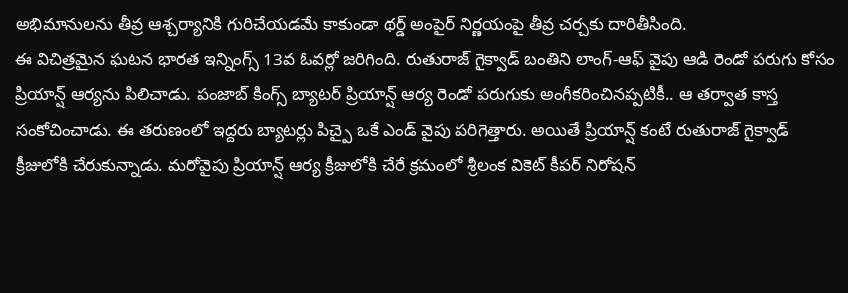అభిమానులను తీవ్ర ఆశ్చర్యానికి గురిచేయడమే కాకుండా థర్డ్ అంపైర్ నిర్ణయంపై తీవ్ర చర్చకు దారితీసింది.
ఈ విచిత్రమైన ఘటన భారత ఇన్నింగ్స్ 13వ ఓవర్లో జరిగింది. రుతురాజ్ గైక్వాడ్ బంతిని లాంగ్-ఆఫ్ వైపు ఆడి రెండో పరుగు కోసం ప్రియాన్ష్ ఆర్యను పిలిచాడు. పంజాబ్ కింగ్స్ బ్యాటర్ ప్రియాన్ష్ ఆర్య రెండో పరుగుకు అంగీకరించినప్పటికీ.. ఆ తర్వాత కాస్త సంకోచించాడు. ఈ తరుణంలో ఇద్దరు బ్యాటర్లు పిచ్పై ఒకే ఎండ్ వైపు పరిగెత్తారు. అయితే ప్రియాన్ష్ కంటే రుతురాజ్ గైక్వాడ్ క్రీజులోకి చేరుకున్నాడు. మరోవైపు ప్రియాన్ష్ ఆర్య క్రీజులోకి చేరే క్రమంలో శ్రీలంక వికెట్ కీపర్ నిరోషన్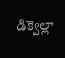డిక్వెల్లా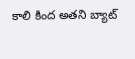కాలి కింద అతని బ్యాట్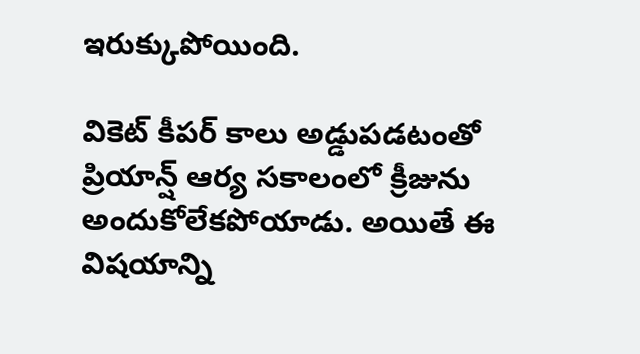ఇరుక్కుపోయింది.

వికెట్ కీపర్ కాలు అడ్డుపడటంతో ప్రియాన్ష్ ఆర్య సకాలంలో క్రీజును అందుకోలేకపోయాడు. అయితే ఈ విషయాన్ని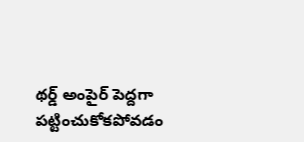థర్డ్ అంపైర్ పెద్దగా పట్టించుకోకపోవడం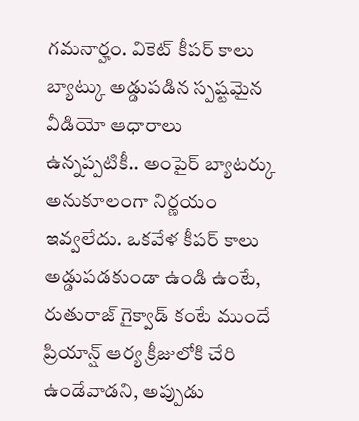గమనార్హం. వికెట్ కీపర్ కాలు బ్యాట్కు అడ్డుపడిన స్పష్టమైన వీడియో ఆధారాలు ఉన్నప్పటికీ.. అంపైర్ బ్యాటర్కు అనుకూలంగా నిర్ణయం ఇవ్వలేదు. ఒకవేళ కీపర్ కాలు అడ్డుపడకుండా ఉండి ఉంటే, రుతురాజ్ గైక్వాడ్ కంటే ముందే ప్రియాన్ష్ ఆర్య క్రీజులోకి చేరి ఉండేవాడని, అప్పుడు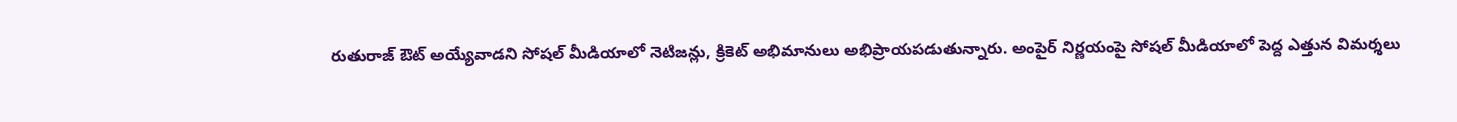రుతురాజ్ ఔట్ అయ్యేవాడని సోషల్ మీడియాలో నెటిజన్లు, క్రికెట్ అభిమానులు అభిప్రాయపడుతున్నారు. అంపైర్ నిర్ణయంపై సోషల్ మీడియాలో పెద్ద ఎత్తున విమర్శలు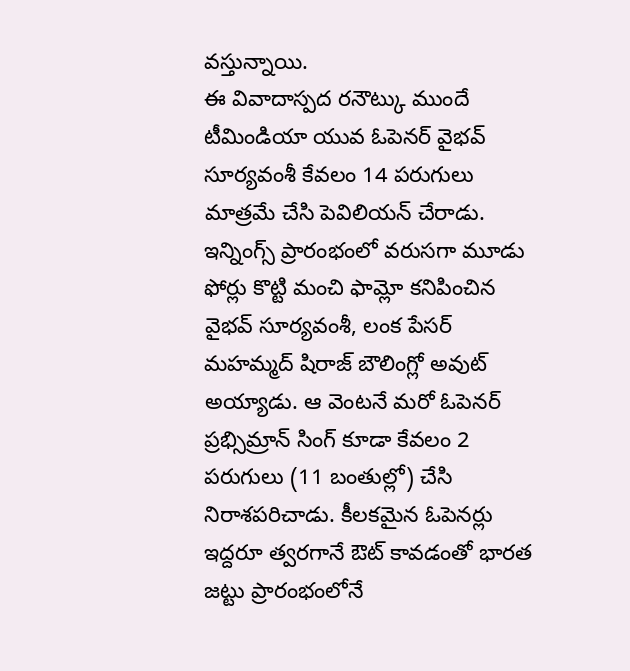వస్తున్నాయి.
ఈ వివాదాస్పద రనౌట్కు ముందే టీమిండియా యువ ఓపెనర్ వైభవ్ సూర్యవంశీ కేవలం 14 పరుగులు మాత్రమే చేసి పెవిలియన్ చేరాడు. ఇన్నింగ్స్ ప్రారంభంలో వరుసగా మూడు ఫోర్లు కొట్టి మంచి ఫామ్లో కనిపించిన వైభవ్ సూర్యవంశీ, లంక పేసర్ మహమ్మద్ షిరాజ్ బౌలింగ్లో అవుట్ అయ్యాడు. ఆ వెంటనే మరో ఓపెనర్ ప్రభ్సిమ్రాన్ సింగ్ కూడా కేవలం 2 పరుగులు (11 బంతుల్లో) చేసి నిరాశపరిచాడు. కీలకమైన ఓపెనర్లు ఇద్దరూ త్వరగానే ఔట్ కావడంతో భారత జట్టు ప్రారంభంలోనే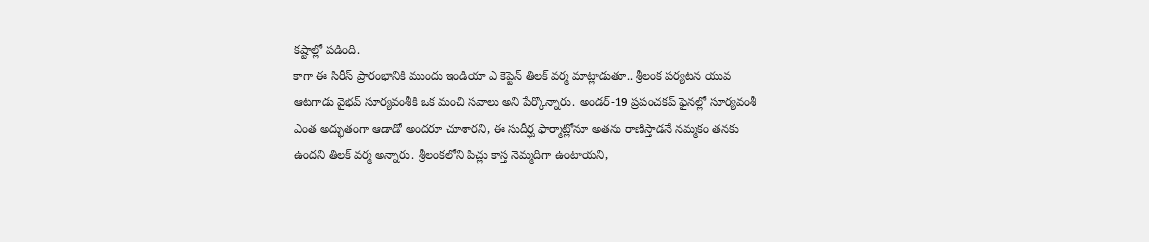కష్టాల్లో పడింది.
కాగా ఈ సిరీస్ ప్రారంభానికి ముందు ఇండియా ఎ కెప్టెన్ తిలక్ వర్మ మాట్లాడుతూ.. శ్రీలంక పర్యటన యువ ఆటగాడు వైభవ్ సూర్యవంశీకి ఒక మంచి సవాలు అని పేర్కొన్నారు. అండర్-19 ప్రపంచకప్ ఫైనల్లో సూర్యవంశీ ఎంత అద్భుతంగా ఆడాడో అందరూ చూశారని, ఈ సుదీర్ఘ ఫార్మాట్లోనూ అతను రాణిస్తాడనే నమ్మకం తనకు ఉందని తిలక్ వర్మ అన్నారు. శ్రీలంకలోని పిచ్లు కాస్త నెమ్మదిగా ఉంటాయని,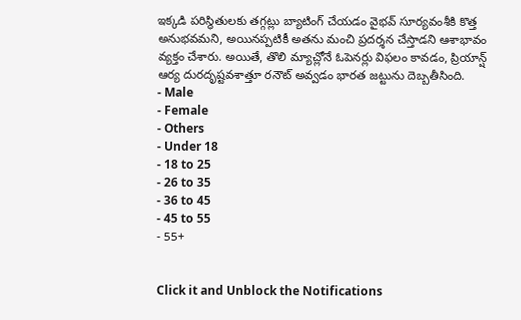ఇక్కడి పరిస్థితులకు తగ్గట్లు బ్యాటింగ్ చేయడం వైభవ్ సూర్యవంశీకి కొత్త అనుభవమని, అయినప్పటికీ అతను మంచి ప్రదర్శన చేస్తాడని ఆశాభావం వ్యక్తం చేశారు. అయితే, తొలి మ్యాచ్లోనే ఓపెనర్లు విఫలం కావడం, ప్రియాన్ష్ ఆర్య దురదృష్టవశాత్తూ రనౌట్ అవ్వడం భారత జట్టును దెబ్బతీసింది.
- Male
- Female
- Others
- Under 18
- 18 to 25
- 26 to 35
- 36 to 45
- 45 to 55
- 55+


Click it and Unblock the Notifications